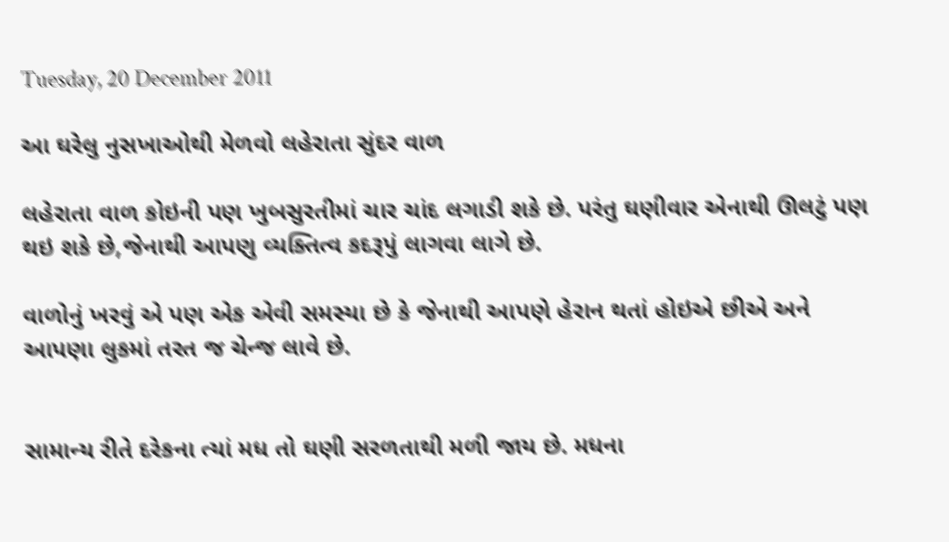Tuesday, 20 December 2011

આ ઘરેલુ નુસખાઓથી મેળવો લહેરાતા સુંદર વાળ

લહેરાતા વાળ કોઇની પણ ખુબસુરતીમાં ચાર ચાંદ લગાડી શકે છે. પરંતુ ઘણીવાર એનાથી ઊલટું પણ થઇ શકે છે,જેનાથી આપણુ વ્યક્તિત્વ કદરૂપું લાગવા લાગે છે.

વાળોનું ખરવું એ પણ એક એવી સમસ્યા છે કે જેનાથી આપણે હેરાન થતાં હોઇએ છીએ અને આપણા લુકમાં તરત જ ચેન્જ લાવે છે.


સામાન્ય રીતે દરેકના ત્યાં મધ તો ઘણી સરળતાથી મળી જાય છે. મધના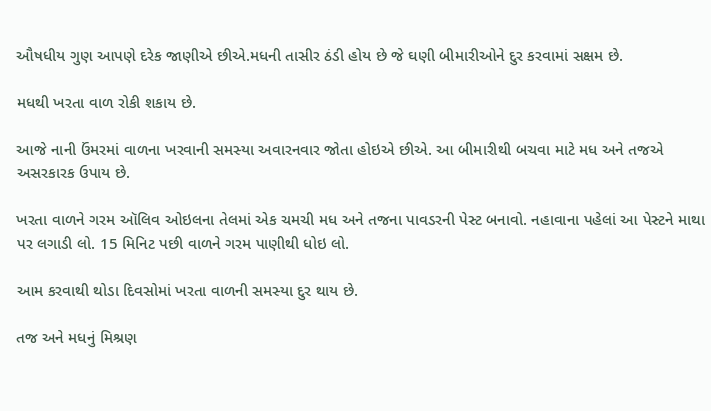ઔષધીય ગુણ આપણે દરેક જાણીએ છીએ.મધની તાસીર ઠંડી હોય છે જે ઘણી બીમારીઓને દુર કરવામાં સક્ષમ છે.

મધથી ખરતા વાળ રોકી શકાય છે.

આજે નાની ઉંમરમાં વાળના ખરવાની સમસ્યા અવારનવાર જોતા હોઇએ છીએ. આ બીમારીથી બચવા માટે મધ અને તજએ અસરકારક ઉપાય છે.

ખરતા વાળને ગરમ ઑલિવ ઓઇલના તેલમાં એક ચમચી મધ અને તજના પાવડરની પેસ્ટ બનાવો. નહાવાના પહેલાં આ પેસ્ટને માથા પર લગાડી લો. 15 મિનિટ પછી વાળને ગરમ પાણીથી ધોઇ લો.

આમ કરવાથી થોડા દિવસોમાં ખરતા વાળની સમસ્યા દુર થાય છે.

તજ અને મધનું મિશ્રણ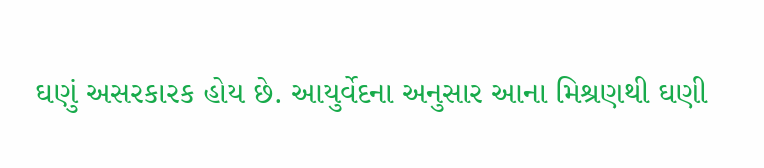ઘણું અસરકારક હોય છે. આયુર્વેદના અનુસાર આના મિશ્રણથી ઘણી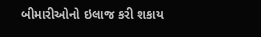બીમારીઓનો ઇલાજ કરી શકાય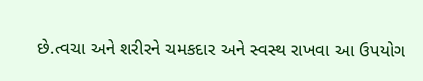છે.ત્વચા અને શરીરને ચમકદાર અને સ્વસ્થ રાખવા આ ઉપયોગ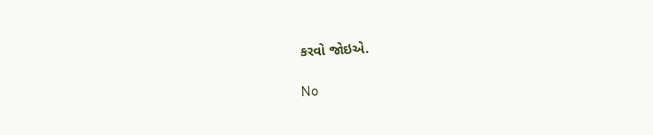કરવો જોઇએ.

No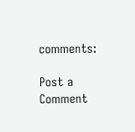comments:

Post a Comment